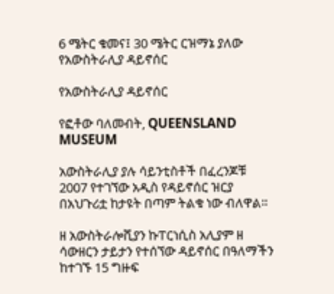6 ሜትር ቁመና፤ 30 ሜትር ርዝማኔ ያለው የአውስትራሊያ ዳይኖሰር

የአውስትራሊያ ዳይኖሰር

የፎቶው ባለመብት, QUEENSLAND MUSEUM

አውስትራሊያ ያሉ ሳይንቲስቶች በፈረንጆቹ 2007 የተገኘው አዲስ የዳይኖሰር ዝርያ በአህጉሪቷ ከታዩት በጣም ትልቁ ነው ብለዋል።

ዘ አውስትራሎሺያን ኩፐርነሲስ አሊያም ዘ ሳውዘርን ታይታን የተሰኘው ዳይኖሰር በዓለማችን ከተገኙ 15 ግዙፍ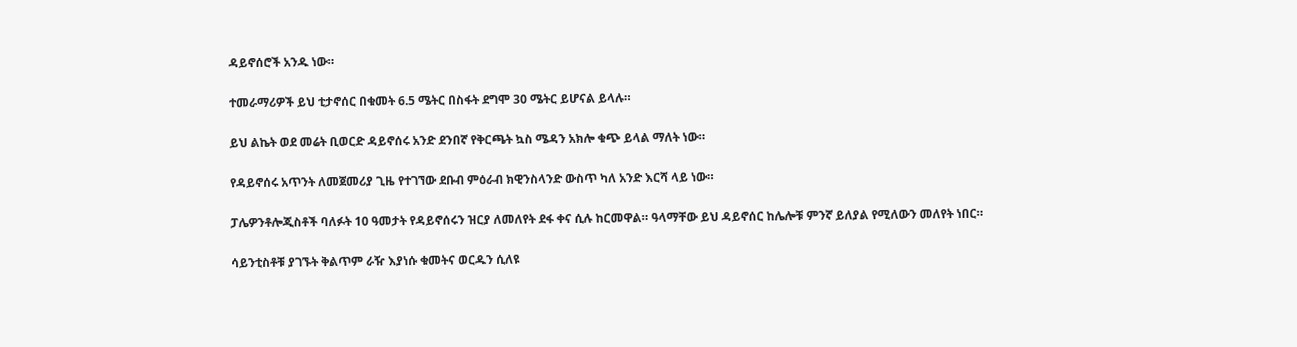ዳይኖሰሮች አንዱ ነው።

ተመራማሪዎች ይህ ቲታኖሰር በቁመት 6.5 ሜትር በስፋት ደግሞ 30 ሜትር ይሆናል ይላሉ።

ይህ ልኬት ወደ መሬት ቢወርድ ዳይኖሰሩ አንድ ደንበኛ የቅርጫት ኳስ ሜዳን አክሎ ቁጭ ይላል ማለት ነው።

የዳይኖሰሩ አጥንት ለመጀመሪያ ጊዜ የተገኘው ደቡብ ምዕራብ ክዊንስላንድ ውስጥ ካለ አንድ እርሻ ላይ ነው።

ፓሌዎንቶሎጂስቶች ባለፉት 10 ዓመታት የዳይኖሰሩን ዝርያ ለመለየት ደፋ ቀና ሲሉ ከርመዋል። ዓላማቸው ይህ ዳይኖሰር ከሌሎቹ ምንኛ ይለያል የሚለውን መለየት ነበር።

ሳይንቲስቶቹ ያገኙት ቅልጥም ራዥ እያነሱ ቁመትና ወርዱን ሲለዩ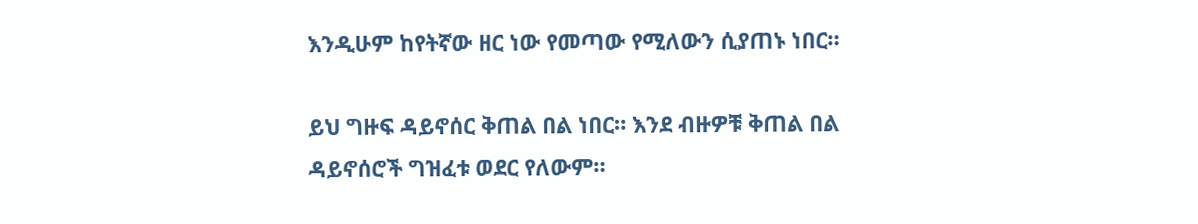እንዲሁም ከየትኛው ዘር ነው የመጣው የሚለውን ሲያጠኑ ነበር።

ይህ ግዙፍ ዳይኖሰር ቅጠል በል ነበር። እንደ ብዙዎቹ ቅጠል በል ዳይኖሰሮች ግዝፈቱ ወደር የለውም።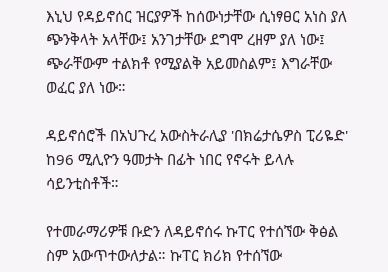እኒህ የዳይኖሰር ዝርያዎች ከሰውነታቸው ሲነፃፀር አነስ ያለ ጭንቅላት አላቸው፤ አንገታቸው ደግሞ ረዘም ያለ ነው፤ ጭራቸውም ተልክቶ የሚያልቅ አይመስልም፤ እግራቸው ወፈር ያለ ነው።

ዳይኖሰሮች በአህጉረ አውስትራሊያ 'በክሬታሴዎስ ፒሪዬድ' ከ96 ሚሊዮን ዓመታት በፊት ነበር የኖሩት ይላሉ ሳይንቲስቶች።

የተመራማሪዎቹ ቡድን ለዳይኖሰሩ ኩፐር የተሰኘው ቅፅል ስም አውጥተውለታል። ኩፐር ክሪክ የተሰኘው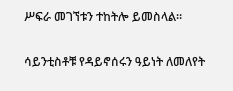ሥፍራ መገኘቱን ተከትሎ ይመስላል።

ሳይንቲስቶቹ የዳይኖሰሩን ዓይነት ለመለየት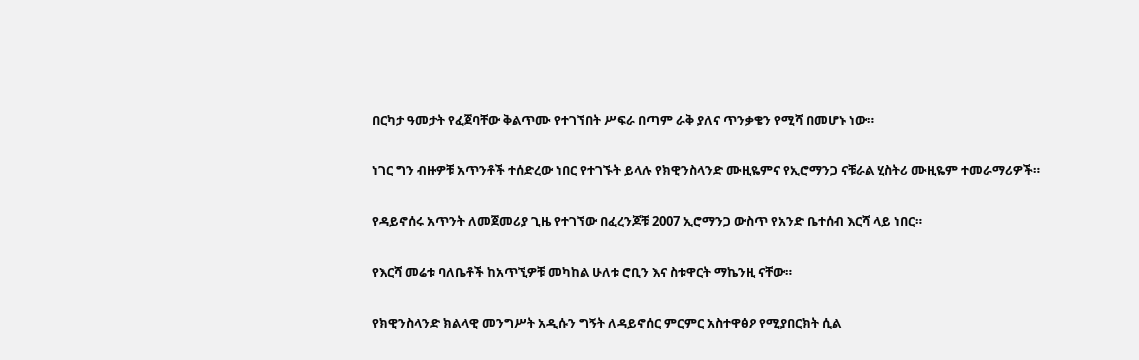በርካታ ዓመታት የፈጀባቸው ቅልጥሙ የተገኘበት ሥፍራ በጣም ራቅ ያለና ጥንቃቄን የሚሻ በመሆኑ ነው።

ነገር ግን ብዙዎቹ አጥንቶች ተሰድረው ነበር የተገኙት ይላሉ የክዊንስላንድ ሙዚዬምና የኢሮማንጋ ናቹራል ሂስትሪ ሙዚዬም ተመራማሪዎች።

የዳይኖሰሩ አጥንት ለመጀመሪያ ጊዜ የተገኘው በፈረንጆቹ 2007 ኢሮማንጋ ውስጥ የአንድ ቤተሰብ እርሻ ላይ ነበር።

የእርሻ መሬቱ ባለቤቶች ከአጥኚዎቹ መካከል ሁለቱ ሮቢን እና ስቱዋርት ማኬንዚ ናቸው።

የክዊንስላንድ ክልላዊ መንግሥት አዲሱን ግኝት ለዳይኖሰር ምርምር አስተዋፅዖ የሚያበርክት ሲል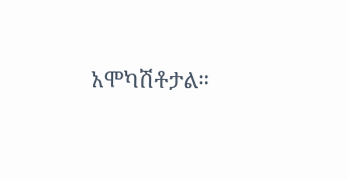አሞካሽቶታል።